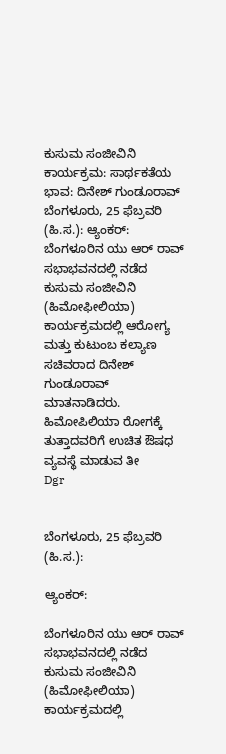ಕುಸುಮ ಸಂಜೀವಿನಿ ಕಾರ್ಯಕ್ರಮ: ಸಾರ್ಥಕತೆಯ ಭಾವ: ದಿನೇಶ್ ಗುಂಡೂರಾವ್
ಬೆಂಗಳೂರು, 25 ಫೆಬ್ರವರಿ (ಹಿ.ಸ.): ಆ್ಯಂಕರ್: ಬೆಂಗಳೂರಿನ ಯು ಆರ್ ರಾವ್ ಸಭಾಭವನದಲ್ಲಿ ನಡೆದ ಕುಸುಮ ಸಂಜೀವಿನಿ (ಹಿಮೋಫೀಲಿಯಾ) ಕಾರ್ಯಕ್ರಮದಲ್ಲಿ ಆರೋಗ್ಯ ಮತ್ತು ಕುಟುಂಬ ಕಲ್ಯಾಣ ಸಚಿವರಾದ ದಿನೇಶ್ ಗುಂಡೂರಾವ್ ಮಾತನಾಡಿದರು. ಹಿಮೋಪಿಲಿಯಾ ರೋಗಕ್ಕೆ ತುತ್ತಾದವರಿಗೆ ಉಚಿತ ಔಷಧ ವ್ಯವಸ್ಥೆ ಮಾಡುವ ತೀ
Dgr


ಬೆಂಗಳೂರು, 25 ಫೆಬ್ರವರಿ (ಹಿ.ಸ.):

ಆ್ಯಂಕರ್:

ಬೆಂಗಳೂರಿನ ಯು ಆರ್ ರಾವ್ ಸಭಾಭವನದಲ್ಲಿ ನಡೆದ ಕುಸುಮ ಸಂಜೀವಿನಿ (ಹಿಮೋಫೀಲಿಯಾ) ಕಾರ್ಯಕ್ರಮದಲ್ಲಿ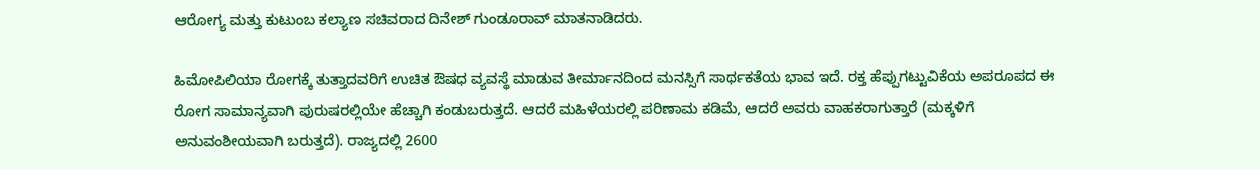ಆರೋಗ್ಯ ಮತ್ತು ಕುಟುಂಬ ಕಲ್ಯಾಣ ಸಚಿವರಾದ ದಿನೇಶ್ ಗುಂಡೂರಾವ್ ಮಾತನಾಡಿದರು.

ಹಿಮೋಪಿಲಿಯಾ ರೋಗಕ್ಕೆ ತುತ್ತಾದವರಿಗೆ ಉಚಿತ ಔಷಧ ವ್ಯವಸ್ಥೆ ಮಾಡುವ ತೀರ್ಮಾನದಿಂದ ಮನಸ್ಸಿಗೆ ಸಾರ್ಥಕತೆಯ ಭಾವ ಇದೆ. ರಕ್ತ ಹೆಪ್ಪುಗಟ್ಟುವಿಕೆಯ ಅಪರೂಪದ ಈ ರೋಗ ಸಾಮಾನ್ಯವಾಗಿ ಪುರುಷರಲ್ಲಿಯೇ ಹೆಚ್ಚಾಗಿ ಕಂಡುಬರುತ್ತದೆ. ಆದರೆ ಮಹಿಳೆಯರಲ್ಲಿ ಪರಿಣಾಮ ಕಡಿಮೆ, ಆದರೆ ಅವರು ವಾಹಕರಾಗುತ್ತಾರೆ (ಮಕ್ಕಳಿಗೆ ಅನುವಂಶೀಯವಾಗಿ ಬರುತ್ತದೆ). ರಾಜ್ಯದಲ್ಲಿ 2600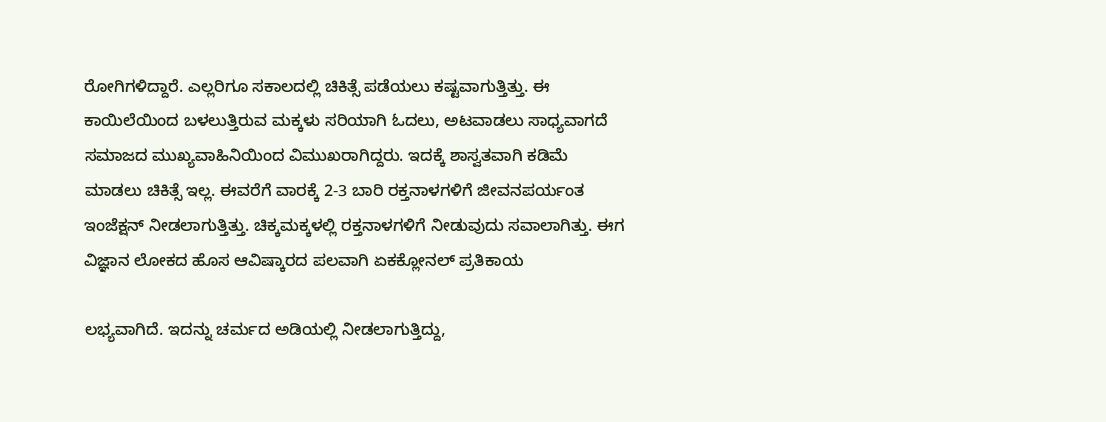ರೋಗಿಗಳಿದ್ದಾರೆ. ಎಲ್ಲರಿಗೂ ಸಕಾಲದಲ್ಲಿ ಚಿಕಿತ್ಸೆ ಪಡೆಯಲು ಕಷ್ಟವಾಗುತ್ತಿತ್ತು. ಈ ಕಾಯಿಲೆಯಿಂದ ಬಳಲುತ್ತಿರುವ ಮಕ್ಕಳು ಸರಿಯಾಗಿ ಓದಲು, ಅಟವಾಡಲು ಸಾಧ್ಯವಾಗದೆ ಸಮಾಜದ ಮುಖ್ಯವಾಹಿನಿಯಿಂದ ವಿಮುಖರಾಗಿದ್ದರು. ಇದಕ್ಕೆ ಶಾಸ್ವತವಾಗಿ ಕಡಿಮೆ ಮಾಡಲು ಚಿಕಿತ್ಸೆ ಇಲ್ಲ. ಈವರೆಗೆ ವಾರಕ್ಕೆ 2-3 ಬಾರಿ ರಕ್ತನಾಳಗಳಿಗೆ ಜೀವನಪರ್ಯಂತ ಇಂಜೆಕ್ಷನ್ ನೀಡಲಾಗುತ್ತಿತ್ತು. ಚಿಕ್ಕಮಕ್ಕಳಲ್ಲಿ ರಕ್ತನಾಳಗಳಿಗೆ ನೀಡುವುದು ಸವಾಲಾಗಿತ್ತು. ಈಗ ವಿಜ್ಞಾನ ಲೋಕದ ಹೊಸ ಆವಿಷ್ಕಾರದ ಪಲವಾಗಿ ಏಕಕ್ಲೋನಲ್ ಪ್ರತಿಕಾಯ

ಲಭ್ಯವಾಗಿದೆ. ಇದನ್ನು ಚರ್ಮದ ಅಡಿಯಲ್ಲಿ ನೀಡಲಾಗುತ್ತಿದ್ದು,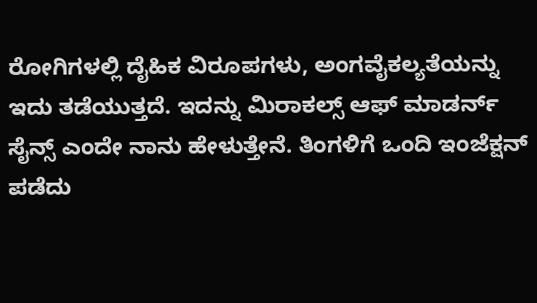ರೋಗಿಗಳಲ್ಲಿ ದೈಹಿಕ ವಿರೂಪಗಳು, ಅಂಗವೈಕಲ್ಯತೆಯನ್ನು ಇದು ತಡೆಯುತ್ತದೆ. ಇದನ್ನು ಮಿರಾಕಲ್ಸ್ ಆಫ್ ಮಾಡರ್ನ್ ಸೈನ್ಸ್ ಎಂದೇ ನಾನು ಹೇಳುತ್ತೇನೆ. ತಿಂಗಳಿಗೆ ಒಂದಿ ಇಂಜೆಕ್ಷನ್ ಪಡೆದು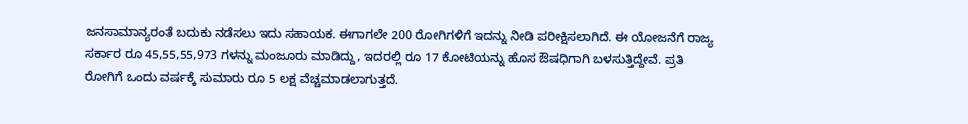ಜನಸಾಮಾನ್ಯರಂತೆ ಬದುಕು ನಡೆಸಲು ಇದು ಸಹಾಯಕ. ಈಗಾಗಲೇ 200 ರೋಗಿಗಳಿಗೆ ಇದನ್ನು ನೀಡಿ ಪರೀಕ್ಷಿಸಲಾಗಿದೆ. ಈ ಯೋಜನೆಗೆ ರಾಜ್ಯ ಸರ್ಕಾರ ರೂ 45,55,55,973 ಗಳನ್ನು ಮಂಜೂರು ಮಾಡಿದ್ದು, ಇದರಲ್ಲಿ ರೂ 17 ಕೋಟಿಯನ್ನು ಹೊಸ ಔಷಧಿಗಾಗಿ ಬಳಸುತ್ತಿದ್ದೇವೆ. ಪ್ರತಿ ರೋಗಿಗೆ ಒಂದು ವರ್ಷಕ್ಕೆ ಸುಮಾರು ರೂ 5 ಲಕ್ಷ ವೆಚ್ಚಮಾಡಲಾಗುತ್ತದೆ.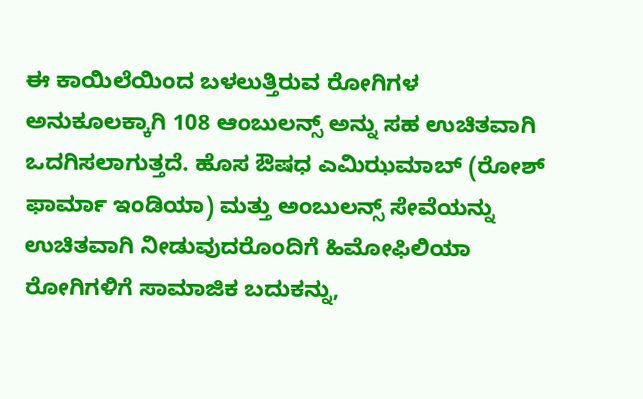ಈ ಕಾಯಿಲೆಯಿಂದ ಬಳಲುತ್ತಿರುವ ರೋಗಿಗಳ ಅನುಕೂಲಕ್ಕಾಗಿ 108 ಆಂಬುಲನ್ಸ್ ಅನ್ನು ಸಹ ಉಚಿತವಾಗಿ ಒದಗಿಸಲಾಗುತ್ತದೆ. ಹೊಸ ಔಷಧ ಎಮಿಝಮಾಬ್ (ರೋಶ್ ಫಾರ್ಮಾ ಇಂಡಿಯಾ) ಮತ್ತು ಅಂಬುಲನ್ಸ್ ಸೇವೆಯನ್ನು ಉಚಿತವಾಗಿ ನೀಡುವುದರೊಂದಿಗೆ ಹಿಮೋಫಿಲಿಯಾ ರೋಗಿಗಳಿಗೆ ಸಾಮಾಜಿಕ ಬದುಕನ್ನು,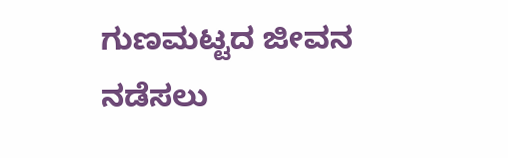ಗುಣಮಟ್ಟದ ಜೀವನ ನಡೆಸಲು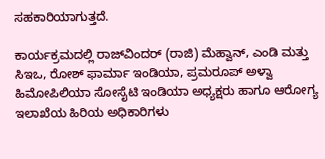ಸಹಕಾರಿಯಾಗುತ್ತದೆ.

ಕಾರ್ಯಕ್ರಮದಲ್ಲಿ ರಾಜ್‌ವಿಂದರ್ (ರಾಜಿ) ಮೆಹ್ವಾನ್, ಎಂಡಿ ಮತ್ತು ಸಿಇಒ, ರೋಶ್ ಫಾರ್ಮಾ ಇಂಡಿಯಾ, ಪ್ರಮರೂಪ್ ಅಳ್ವಾ ಹಿಮೋಪಿಲಿಯಾ ಸೋಸೈಟಿ ಇಂಡಿಯಾ ಅಧ್ಯಕ್ಷರು ಹಾಗೂ ಆರೋಗ್ಯ ಇಲಾಖೆಯ ಹಿರಿಯ ಅಧಿಕಾರಿಗಳು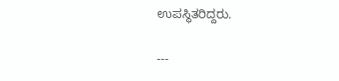ಉಪಸ್ಥಿತರಿದ್ದರು.

---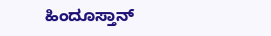ಹಿಂದೂಸ್ತಾನ್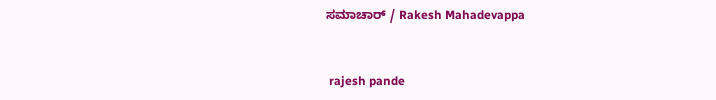ಸಮಾಚಾರ್ / Rakesh Mahadevappa


 rajesh pande